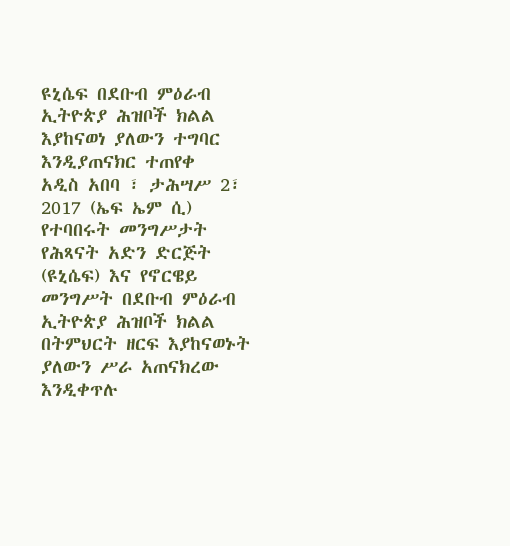ዩኒሴፍ በደቡብ ምዕራብ ኢትዮጵያ ሕዝቦች ክልል እያከናወነ ያለውን ተግባር እንዲያጠናክር ተጠየቀ
አዲስ አበባ ፣ ታሕሣሥ 2፣ 2017 (ኤፍ ኤም ሲ) የተባበሩት መንግሥታት የሕጻናት አድን ድርጅት (ዩኒሴፍ) እና የኖርዌይ መንግሥት በደቡብ ምዕራብ ኢትዮጵያ ሕዝቦች ክልል በትምህርት ዘርፍ እያከናወኑት ያለውን ሥራ አጠናክረው እንዲቀጥሉ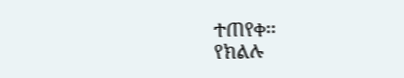ተጠየቀ፡፡
የክልሉ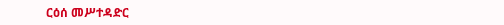ርዕሰ መሥተዳድር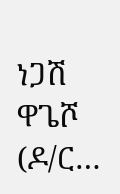ነጋሽ ዋጌሾ (ዶ/ር…